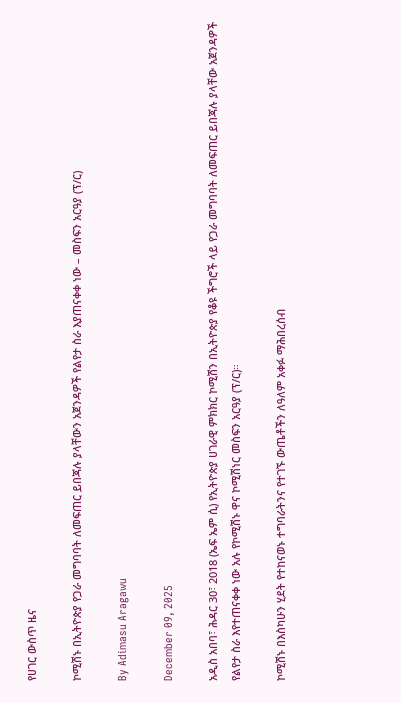የሀገር ውስጥ ዜና

ኮሚሽኑ በኢትዮጵያ የጋራ መግባባት ለመፍጠር ይበጃሉ ያላቸውን አጀንዳዎች የልየታ ስራ እያጠናቀቀ ነው – መስፍን አርዓያ (ፕ/ር)

By Adimasu Aragawu

December 09, 2025

አዲስ አበባ፣ ሕዳር 30፣ 2018 (ኤፍ ኤም ሲ) የኢትዮጵያ ሀገራዊ ምክክር ኮሚሽን በኢትዮጵያ የቆዩ ችግሮች ላይ የጋራ መግባባት ለመፍጠር ይበጃሉ ያላቸው አጀንዳዎች የልየታ ስራ እየተጠናቀቀ ነው አሉ የኮሚሽኑ ዋና ኮሚሽነር መስፍን አርዓያ (ፕ/ር)።

ኮሚሽኑ በእስካሁን ሂደት የተከናወኑ ተግባራትንና የተገኙ ውጤቶችን ለዓለም አቀፉ ማሕበረሰብ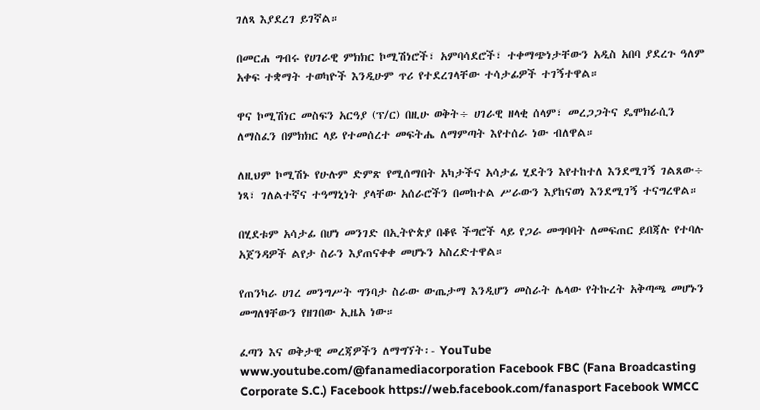ገለጻ እያደረገ ይገኛል።

በመርሐ ግብሩ የሀገራዊ ምክክር ኮሚሽነሮች፣ አምባሳደሮች፣ ተቀማጭነታቸውን አዲስ አበባ ያደረጉ ዓለም አቀፍ ተቋማት ተወካዮች እንዲሁም ጥሪ የተደረገላቸው ተሳታፊዎች ተገኝተዋል።

ዋና ኮሚሽነር መስፍን አርዓያ (ፕ/ር) በዚሁ ወቅት÷ ሀገራዊ ዘላቂ ሰላም፣ መረጋጋትና ዴሞክራሲን ለማስፈን በምክክር ላይ የተመሰረተ መፍትሔ ለማምጣት እየተሰራ ነው ብለዋል።

ለዚህም ኮሚሽኑ የሁሉም ድምጽ የሚሰማበት አካታችና አሳታፊ ሂደትን እየተከተለ እንደሚገኝ ገልጸው÷ ነጻ፣ ገለልተኛና ተዓማኒነት ያላቸው አሰራሮችን በመከተል ሥራውን እያከናወነ እንደሚገኝ ተናግረዋል።

በሂደቱም አሳታፊ በሆነ መንገድ በኢትዮጵያ በቆዩ ችግሮች ላይ የጋራ መግባባት ለመፍጠር ይበጃሉ የተባሉ አጀንዳዎች ልየታ ስራን እያጠናቀቀ መሆኑን አስረድተዋል።

የጠንካራ ሀገረ መንግሥት ግንባታ ስራው ውጤታማ እንዲሆን መስራት ሌላው የትኩረት አቅጣጫ መሆኑን መግለፃቸውን የዘገበው ኢዜአ ነው።

ፈጣን እና ወቅታዊ መረጃዎችን ለማግኘት፡- YouTube www.youtube.com/@fanamediacorporation Facebook FBC (Fana Broadcasting Corporate S.C.) Facebook https://web.facebook.com/fanasport Facebook WMCC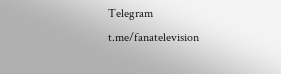Telegram t.me/fanatelevision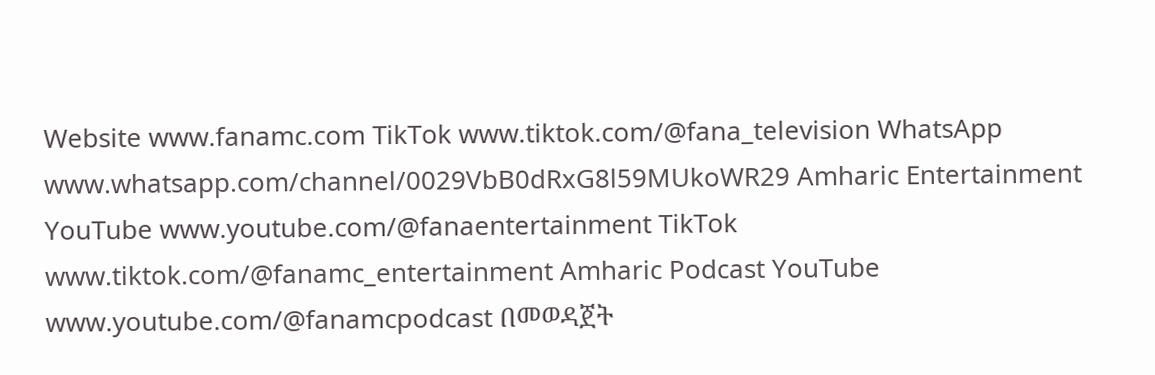Website www.fanamc.com TikTok www.tiktok.com/@fana_television WhatsApp www.whatsapp.com/channel/0029VbB0dRxG8l59MUkoWR29 Amharic Entertainment YouTube www.youtube.com/@fanaentertainment TikTok www.tiktok.com/@fanamc_entertainment Amharic Podcast YouTube www.youtube.com/@fanamcpodcast በመወዳጀት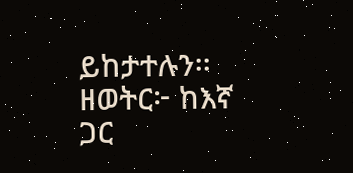ይከታተሉን፡፡ ዘወትር፦ ከእኛ ጋር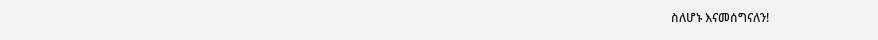ስለሆኑ እናመሰግናለን!